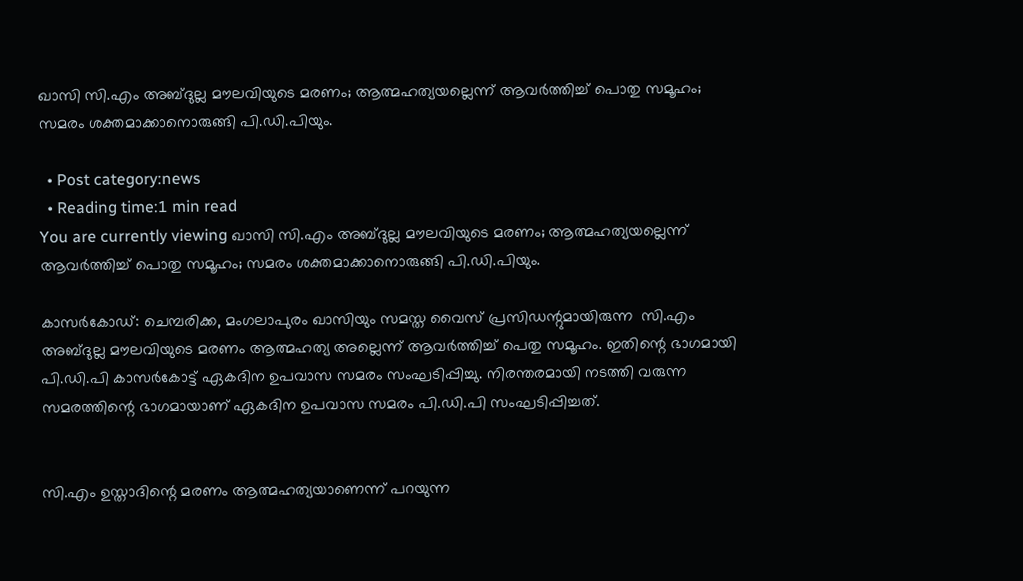ഖാസി സി.എം അബ്ദുല്ല മൗലവിയുടെ മരണം; ആത്മഹത്യയല്ലെന്ന് ആവര്‍ത്തിച്ച് പൊതു സമൂഹം; സമരം ശക്തമാക്കാനൊരുങ്ങി പി.ഡി.പിയും.

  • Post category:news
  • Reading time:1 min read
You are currently viewing ഖാസി സി.എം അബ്ദുല്ല മൗലവിയുടെ മരണം; ആത്മഹത്യയല്ലെന്ന് ആവര്‍ത്തിച്ച് പൊതു സമൂഹം; സമരം ശക്തമാക്കാനൊരുങ്ങി പി.ഡി.പിയും.

കാസര്‍കോഡ്: ചെമ്പരിക്ക, മംഗലാപുരം ഖാസിയും സമസ്ത വൈസ് പ്രസിഡന്റുമായിരുന്ന  സി.എം അബ്ദുല്ല മൗലവിയുടെ മരണം ആത്മഹത്യ അല്ലെന്ന് ആവര്‍ത്തിച്ച് പെതു സമൂഹം. ഇതിന്റെ ഭാഗമായി പി.ഡി.പി കാസര്‍കോട്ട് ഏകദിന ഉപവാസ സമരം സംഘടിപ്പിച്ചു. നിരന്തരമായി നടത്തി വരുന്ന സമരത്തിന്റെ ഭാഗമായാണ് ഏകദിന ഉപവാസ സമരം പി.ഡി.പി സംഘടിപ്പിച്ചത്.


സി.എം ഉസ്താദിന്റെ മരണം ആത്മഹത്യയാണെന്ന് പറയുന്ന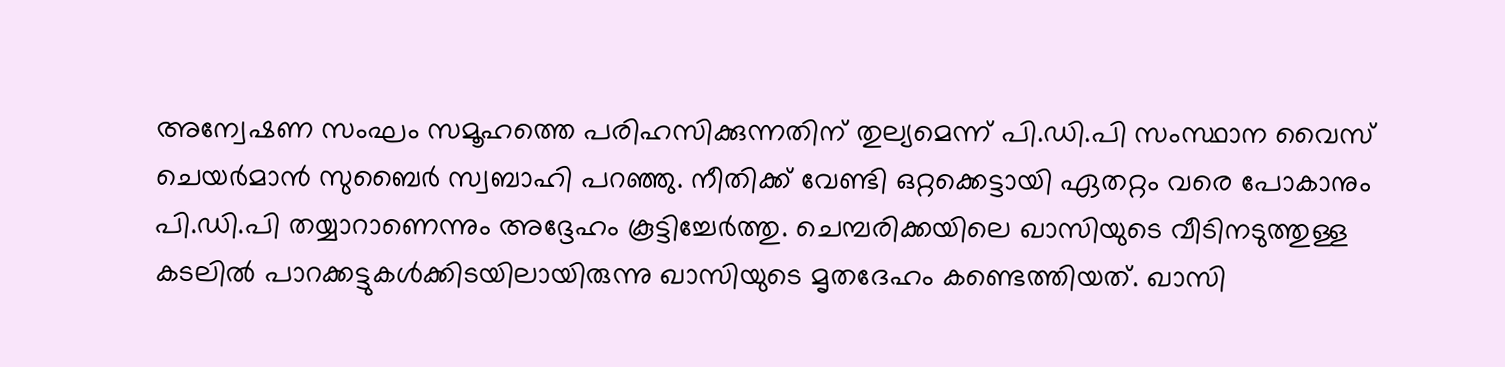അന്വേഷണ സംഘം സമൂഹത്തെ പരിഹസിക്കുന്നതിന് തുല്യമെന്ന് പി.ഡി.പി സംസ്ഥാന വൈസ് ചെയര്‍മാന്‍ സുബൈര്‍ സ്വബാഹി പറഞ്ഞു. നീതിക്ക് വേണ്ടി ഒറ്റക്കെട്ടായി ഏതറ്റം വരെ പോകാനും പി.ഡി.പി തയ്യാറാണെന്നും അദ്ദേഹം കൂട്ടിച്ചേര്‍ത്തു. ചെമ്പരിക്കയിലെ ഖാസിയുടെ വീടിനടുത്തുള്ള കടലില്‍ പാറക്കട്ടുകള്‍ക്കിടയിലായിരുന്നു ഖാസിയുടെ മൃതദേഹം കണ്ടെത്തിയത്. ഖാസി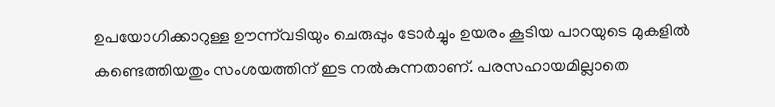ഉപയോഗിക്കാറുള്ള ഊന്ന്‌വടിയും ചെരുപ്പും ടോര്‍ച്ചും ഉയരം കൂടിയ പാറയുടെ മുകളില്‍ കണ്ടെത്തിയതും സംശയത്തിന് ഇട നല്‍കുന്നതാണ്. പരസഹായമില്ലാതെ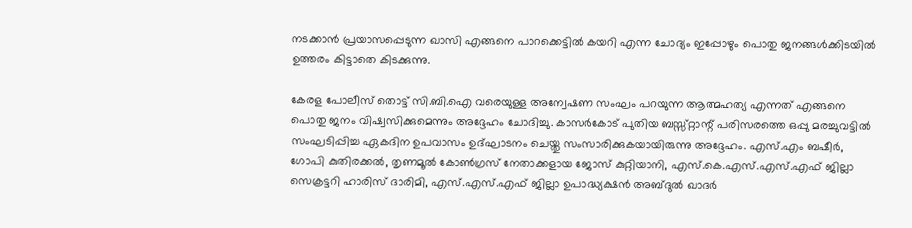നടക്കാന്‍ പ്രയാസപ്പെടുന്ന ഖാസി എങ്ങനെ പാറക്കെട്ടില്‍ കയറി എന്ന ചോദ്യം ഇപ്പോഴും പൊതു ജനങ്ങള്‍ക്കിടയില്‍ ഉത്തരം കിട്ടാതെ കിടക്കുന്നു.

കേരള പോലീസ് തൊട്ട് സി.ബി.ഐ വരെയുള്ള അന്വേഷണ സംഘം പറയുന്ന ആത്മഹത്യ എന്നത് എങ്ങനെ പൊതു ജനം വിഷ്വസിക്കുമെന്നും അദ്ദേഹം ചോദിച്ചു. കാസര്‍കോട് പുതിയ ബസ്സ്റ്റാന്റ് പരിസരത്തെ ഒപ്പു മരച്ചുവട്ടില്‍ സംഘടിപ്പിച്ച ഏകദിന ഉപവാസം ഉദ്ഘാടനം ചെയ്തു സംസാരിക്കുകയായിരുന്നു അദ്ദേഹം. എസ്.എം ബഷീര്‍, ഗോപി കുതിരക്കല്‍, തൃണമൂല്‍ കോണ്‍ഗ്രസ് നേതാക്കളായ ജോസ് കുറ്റിയാനി, എസ്.കെ.എസ്.എസ്.എഫ് ജില്ലാ സെക്രട്ടറി ഹാരിസ് ദാരിമി, എസ്.എസ്.എഫ് ജില്ലാ ഉപാദ്ധ്യക്ഷന്‍ അബ്ദുല്‍ ഖാദര്‍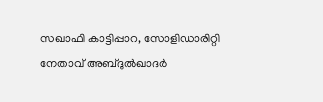സഖാഫി കാട്ടിപ്പാറ, സോളിഡാരിറ്റി നേതാവ് അബ്ദുല്‍ഖാദര്‍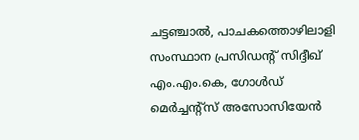ചട്ടഞ്ചാല്‍, പാചകത്തൊഴിലാളി സംസ്ഥാന പ്രസിഡന്റ് സിദ്ദീഖ് എം.എം.കെ, ഗോള്‍ഡ് മെര്‍ച്ചന്റ്സ് അസോസിയേന്‍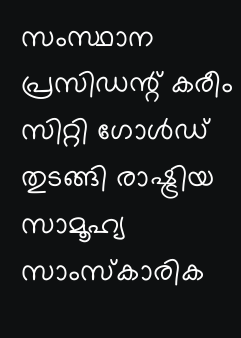സംസ്ഥാന പ്രസിഡന്റ് കരീം സിറ്റി ഗോള്‍ഡ് തുടങ്ങി രാഷ്ട്രിയ സാമൂഹ്യ സാംസ്‌കാരിക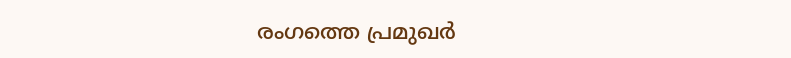രംഗത്തെ പ്രമുഖര്‍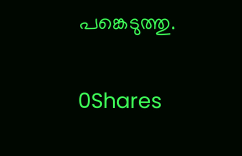പങ്കെടുത്തു.

0Shares